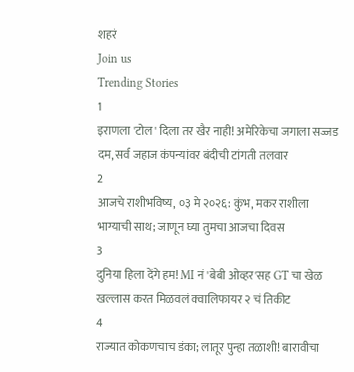शहरं
Join us
Trending Stories
1
इराणला 'टोल' दिला तर खैर नाही! अमेरिकेचा जगाला सज्जड दम, सर्व जहाज कंपन्यांवर बंदीची टांगती तलवार
2
आजचे राशीभविष्य, ०३ मे २०२६: कुंभ, मकर राशीला भाग्याची साथ; जाणून घ्या तुमचा आजचा दिवस
3
दुनिया हिला देंगे हम! MI नं 'बेबी ओव्हर'सह GT चा खेळ खल्लास करत मिळवलं क्वालिफायर २ चं तिकीट
4
राज्यात कोकणचाच डंका; लातूर पुन्हा तळाशी! बारावीचा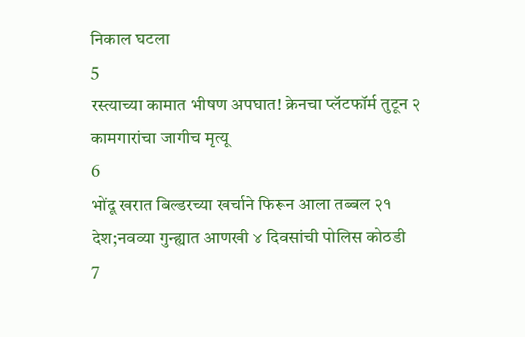निकाल घटला
5
रस्त्याच्या कामात भीषण अपघात! क्रेनचा प्लॅटफॉर्म तुटून २ कामगारांचा जागीच मृत्यू
6
भोंदू खरात बिल्डरच्या खर्चाने फिरून आला तब्बल २१ देश;नवव्या गुन्ह्यात आणखी ४ दिवसांची पोलिस कोठडी
7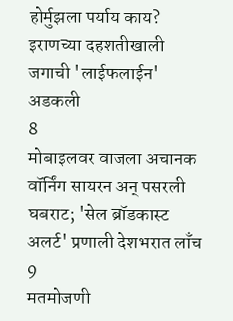होर्मुझला पर्याय काय? इराणच्या दहशतीखाली जगाची 'लाईफलाईन' अडकली
8
मोबाइलवर वाजला अचानक वॉर्निंग सायरन अन् पसरली घबराट; 'सेल ब्रॉडकास्ट अलर्ट' प्रणाली देशभरात लाँच
9
मतमोजणी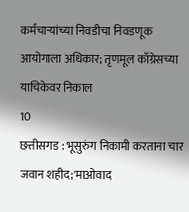कर्मचाऱ्यांच्या निवडीचा निवडणूक आयोगाला अधिकार; तृणमूल काँग्रेसच्या याचिकेवर निकाल
10
छत्तीसगड : भूसुरुंग निकामी करताना चार जवान शहीद;'माओवाद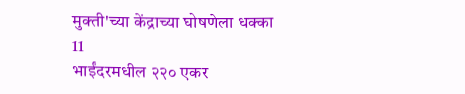मुक्ती'च्या केंद्राच्या घोषणेला धक्का
11
भाईंदरमधील २२० एकर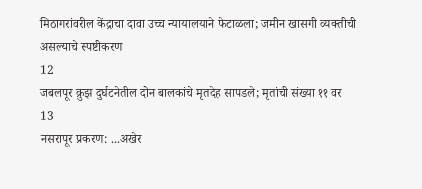मिठागरांवरील केंद्राचा दावा उच्च न्यायालयाने फेटाळला; जमीन खासगी व्यक्तीची असल्याचे स्पष्टीकरण
12
जबलपूर क्रुझ दुर्घटनेतील दोन बालकांचे मृतदेह सापडले; मृतांची संख्या ११ वर
13
नसरापूर प्रकरण: ...अखेर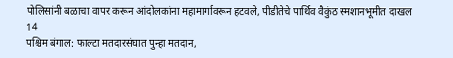पोलिसांनी बळाचा वापर करून आंदोलकांना महामार्गावरून हटवले, पीडीतेचे पार्थिव वैकुंठ स्मशानभूमीत दाखल
14
पश्चिम बंगाल: फाल्टा मतदारसंघात पुन्हा मतदान,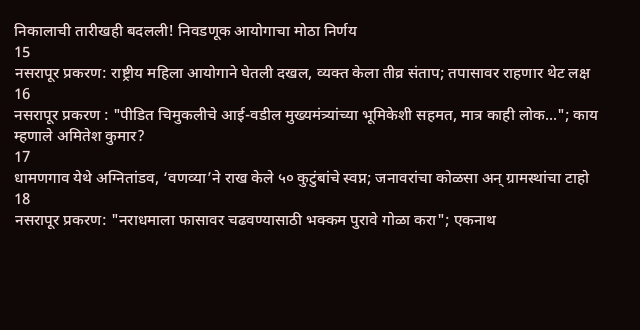निकालाची तारीखही बदलली! निवडणूक आयोगाचा मोठा निर्णय
15
नसरापूर प्रकरण: राष्ट्रीय महिला आयोगाने घेतली दखल, व्यक्त केला तीव्र संताप; तपासावर राहणार थेट लक्ष
16
नसरापूर प्रकरण : "पीडित चिमुकलीचे आई-वडील मुख्यमंत्र्यांच्या भूमिकेशी सहमत, मात्र काही लोक..."; काय म्हणाले अमितेश कुमार?
17
धामणगाव येथे अग्नितांडव, ‘वणव्या’ने राख केले ५० कुटुंबांचे स्वप्न; जनावरांचा कोळसा अन् ग्रामस्थांचा टाहो
18
नसरापूर प्रकरण: "नराधमाला फासावर चढवण्यासाठी भक्कम पुरावे गोळा करा"; एकनाथ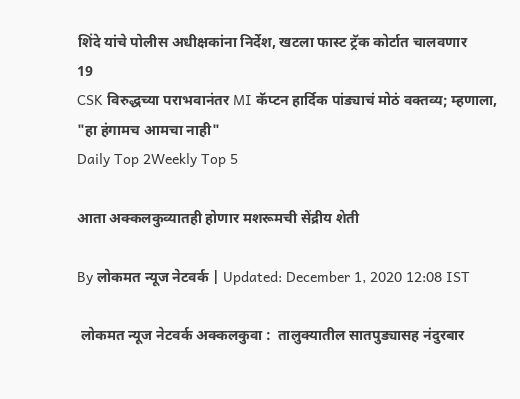शिंदे यांचे पोलीस अधीक्षकांना निर्देश, खटला फास्ट ट्रॅक कोर्टात चालवणार
19
CSK विरुद्धच्या पराभवानंतर MI कॅप्टन हार्दिक पांड्याचं मोठं वक्तव्य; म्हणाला, "हा हंगामच आमचा नाही"
Daily Top 2Weekly Top 5

आता अक्कलकुव्यातही होणार मशरूमची सेंद्रीय शेती

By लोकमत न्यूज नेटवर्क | Updated: December 1, 2020 12:08 IST

 लोकमत न्यूज नेटवर्क अक्कलकुवा :  तालुक्यातील सातपुड्यासह नंदुरबार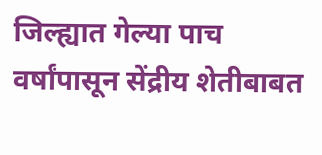जिल्ह्यात गेल्या पाच वर्षांपासून सेंद्रीय शेतीबाबत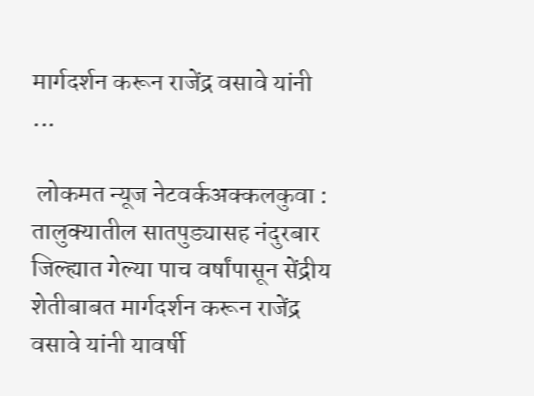मार्गदर्शन करून राजेंद्र वसावे यांनी ...

 लोकमत न्यूज नेटवर्कअक्कलकुवा :  तालुक्यातील सातपुड्यासह नंदुरबार जिल्ह्यात गेल्या पाच वर्षांपासून सेंद्रीय शेतीबाबत मार्गदर्शन करून राजेंद्र वसावे यांनी यावर्षी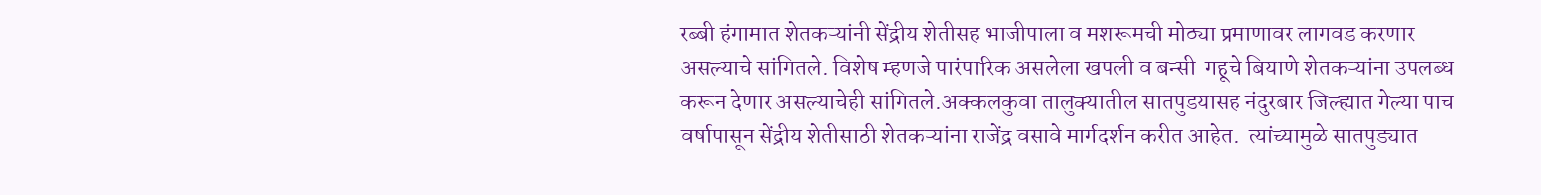रब्बी हंगामात शेतकऱ्यांनी सेंद्रीय शेतीसह भाजीपाला व मशरूमची मोठ्या प्रमाणावर लागवड करणार असल्याचे सांगितले. विशेष म्हणजे पारंपारिक असलेला खपली व बन्सी  गहूचे बियाणे शेतकऱ्यांना उपलब्ध करून देणार असल्याचेही सांगितले.अक्कलकुवा तालुक्यातील सातपुडयासह नंदुरबार जिल्ह्यात गेल्या पाच वर्षापासून सेंद्रीय शेतीसाठी शेतकऱ्यांना राजेंद्र वसावे मार्गदर्शन करीत आहेत.  त्यांच्यामुळे सातपुड्यात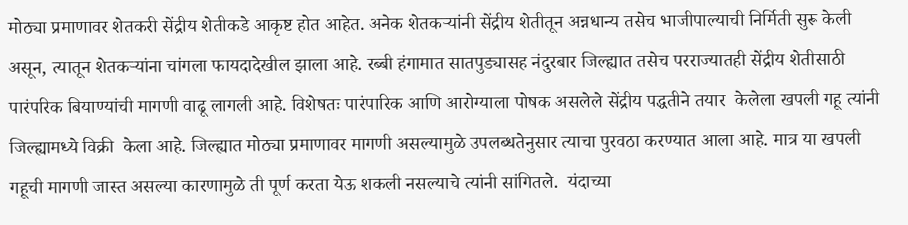मोठ्या प्रमाणावर शेतकरी सेंद्रीय शेतीकडे आकृष्ट होत आहेत. अनेक शेतकऱ्यांनी सेंद्रीय शेतीतून अन्नधान्य तसेच भाजीपाल्याची निर्मिती सुरू केली असून, त्यातून शेतकऱ्यांना चांगला फायदादेखील झाला आहे. रब्बी हंगामात सातपुड्यासह नंदुरबार जिल्ह्यात तसेच परराज्यातही सेंद्रीय शेतीसाठी पारंपरिक बियाण्यांची मागणी वाढू लागली आहे. विशेषतः पारंपारिक आणि आरोग्याला पोषक असलेले सेंद्रीय पद्धतीने तयार  केलेला खपली गहू त्यांनी जिल्ह्यामध्ये विक्री  केला आहे. जिल्ह्यात मोठ्या प्रमाणावर मागणी असल्यामुळे उपलब्धतेनुसार त्याचा पुरवठा करण्यात आला आहे. मात्र या खपली गहूची मागणी जास्त असल्या कारणामुळे ती पूर्ण करता येऊ शकली नसल्याचे त्यांनी सांगितले.  यंदाच्या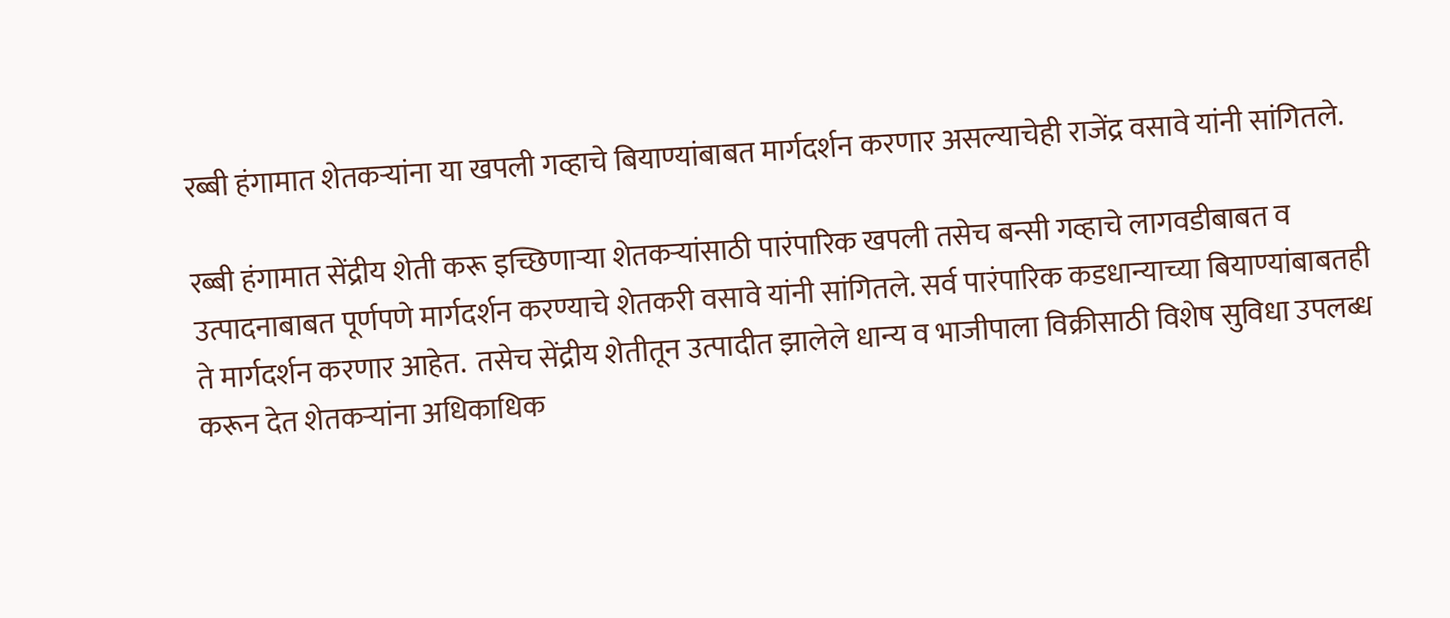रब्बी हंगामात शेतकऱ्यांना या खपली गव्हाचे बियाण्यांबाबत मार्गदर्शन करणार असल्याचेही राजेंद्र वसावे यांनी सांगितले.

रब्बी हंगामात सेंद्रीय शेती करू इच्छिणार्‍या शेतकऱ्यांसाठी पारंपारिक खपली तसेच बन्सी गव्हाचे लागवडीबाबत व उत्पादनाबाबत पूर्णपणे मार्गदर्शन करण्याचे शेतकरी वसावे यांनी सांगितले. सर्व पारंपारिक कडधान्याच्या बियाण्यांबाबतही ते मार्गदर्शन करणार आहेत.  तसेच सेंद्रीय शेतीतून उत्पादीत झालेले धान्य व भाजीपाला विक्रीसाठी विशेष सुविधा उपलब्ध करून देत शेतकऱ्यांना अधिकाधिक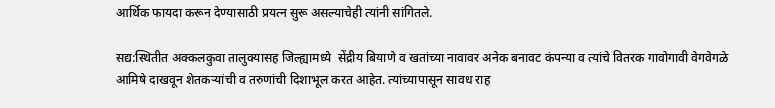आर्थिक फायदा करून देण्यासाठी प्रयत्न सुरू असल्याचेही त्यांनी सांगितले.

सद्य:स्थितीत अक्कलकुवा तालुक्यासह जिल्ह्यामध्ये  सेंद्रीय बियाणे व खतांच्या नावावर अनेक बनावट कंपन्या व त्यांचे वितरक गावोगावी वेगवेगळे आमिषे दाखवून शेतकऱ्यांची व तरुणांची दिशाभूल करत आहेत. त्यांच्यापासून सावध राह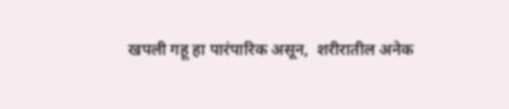खपली गहू हा पारंपारिक असून,  शरीरातील अनेक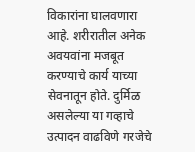विकारांना घालवणारा आहे. शरीरातील अनेक अवयवांना मजबूत करण्याचे कार्य याच्या सेवनातून होते. दुर्मिळ असलेल्या या गव्हाचे उत्पादन वाढविणे गरजेचे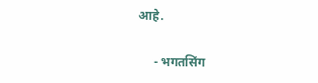आहे.

     - भगतसिंग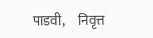पाडवी,     निवृत्त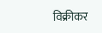विक्रीकर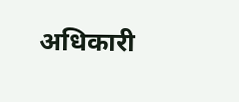अधिकारी